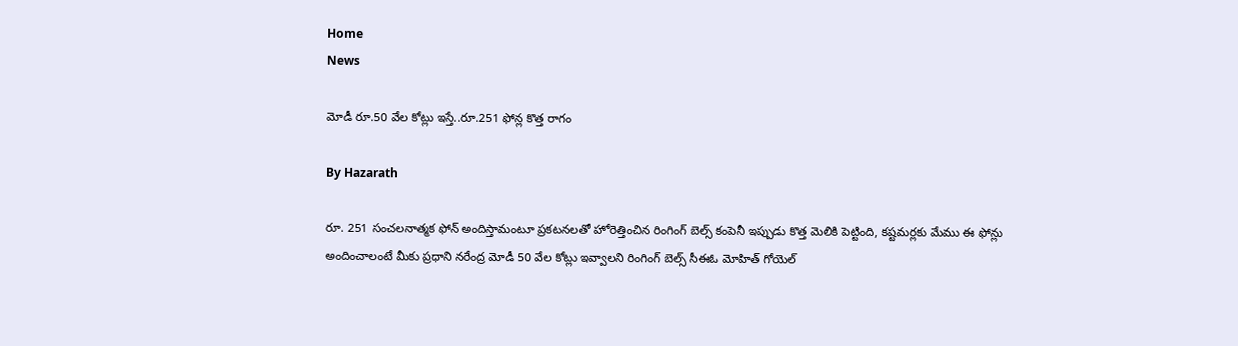Home
News

మోడీ రూ.50 వేల కోట్లు ఇస్తే..రూ.251 ఫోన్ల కొత్త రాగం

By Hazarath

రూ. 251 సంచలనాత్మక ఫోన్ అందిస్తామంటూ ప్రకటనలతో హోరెత్తించిన రింగింగ్ బెల్స్ కంపెనీ ఇప్పుడు కొత్త మెలికి పెట్టింది, కష్టమర్లకు మేము ఈ ఫోన్లు అందించాలంటే మీకు ప్రధాని నరేంద్ర మోడీ 50 వేల కోట్లు ఇవ్వాలని రింగింగ్ బెల్స్ సీఈఓ మోహిత్ గోయెల్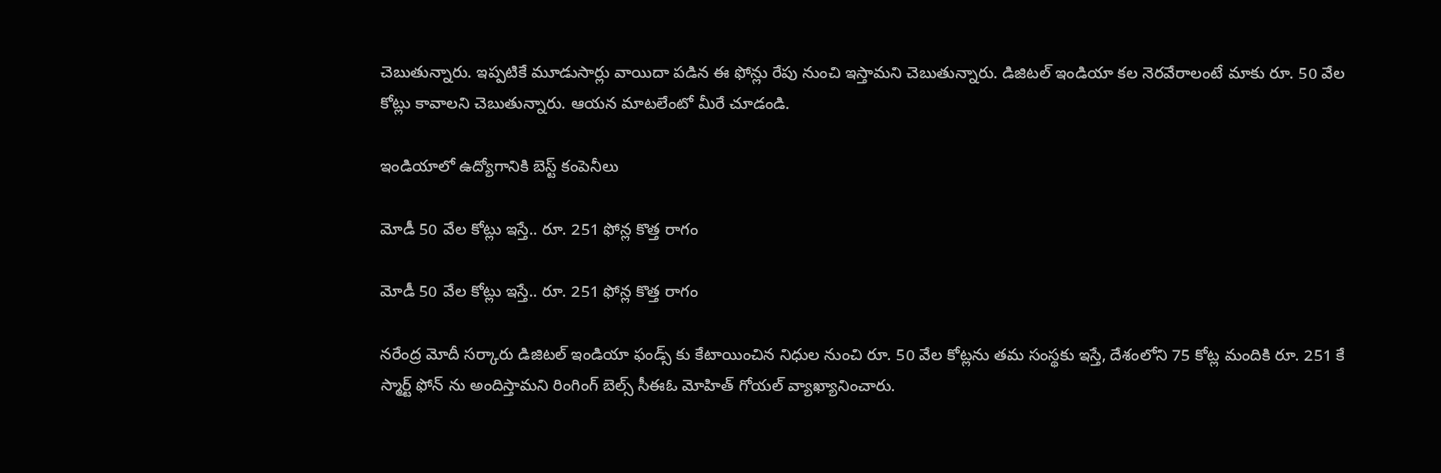చెబుతున్నారు. ఇప్పటికే మూడుసార్లు వాయిదా పడిన ఈ ఫోన్లు రేపు నుంచి ఇస్తామని చెబుతున్నారు. డిజిటల్ ఇండియా కల నెరవేరాలంటే మాకు రూ. 50 వేల కోట్లు కావాలని చెబుతున్నారు. ఆయన మాటలేంటో మీరే చూడండి.

ఇండియాలో ఉద్యోగానికి బెస్ట్ కంపెనీలు

మోడీ 50 వేల కోట్లు ఇస్తే.. రూ. 251 ఫోన్ల కొత్త రాగం

మోడీ 50 వేల కోట్లు ఇస్తే.. రూ. 251 ఫోన్ల కొత్త రాగం

నరేంద్ర మోదీ సర్కారు డిజిటల్ ఇండియా ఫండ్స్ కు కేటాయించిన నిధుల నుంచి రూ. 50 వేల కోట్లను తమ సంస్థకు ఇస్తే, దేశంలోని 75 కోట్ల మందికి రూ. 251 కే స్మార్ట్ ఫోన్ ను అందిస్తామని రింగింగ్ బెల్స్ సీఈఓ మోహిత్ గోయల్ వ్యాఖ్యానించారు.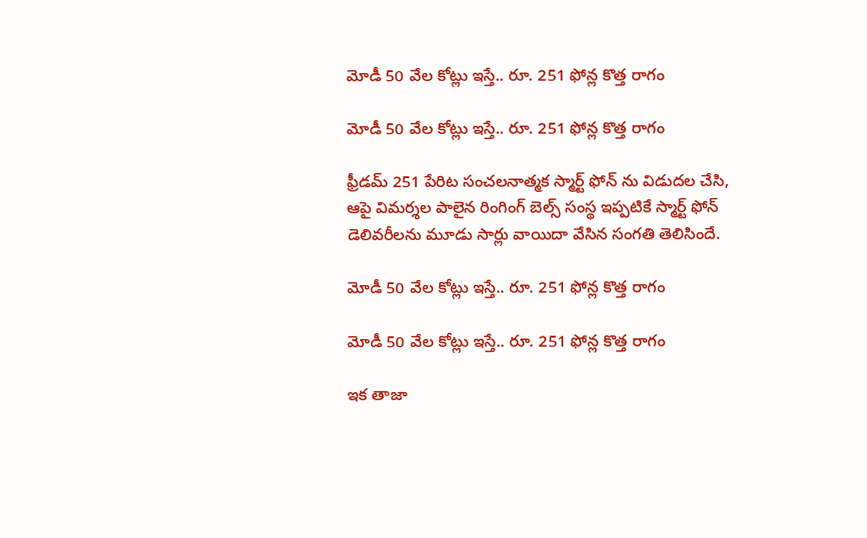మోడీ 50 వేల కోట్లు ఇస్తే.. రూ. 251 ఫోన్ల కొత్త రాగం

మోడీ 50 వేల కోట్లు ఇస్తే.. రూ. 251 ఫోన్ల కొత్త రాగం

ఫ్రీడమ్ 251 పేరిట సంచలనాత్మక స్మార్ట్ ఫోన్ ను విడుదల చేసి, ఆపై విమర్శల పాలైన రింగింగ్ బెల్స్ సంస్థ ఇప్పటికే స్మార్ట్ ఫోన్ డెలివరీలను మూడు సార్లు వాయిదా వేసిన సంగతి తెలిసిందే.

మోడీ 50 వేల కోట్లు ఇస్తే.. రూ. 251 ఫోన్ల కొత్త రాగం

మోడీ 50 వేల కోట్లు ఇస్తే.. రూ. 251 ఫోన్ల కొత్త రాగం

ఇక తాజా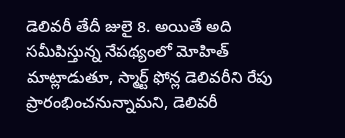డెలివరీ తేదీ జులై 8. అయితే అది సమీపిస్తున్న నేపథ్యంలో మోహిత్ మాట్లాడుతూ, స్మార్ట్ ఫోన్ల డెలివరీని రేపు ప్రారంభించనున్నామని, డెలివరీ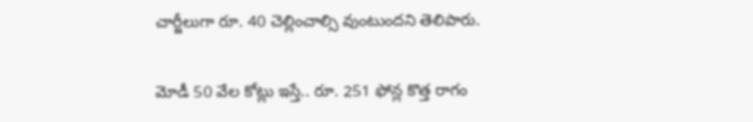చార్జీలుగా రూ. 40 చెల్లించాల్సి వుంటుందని తెలిపారు.

మోడీ 50 వేల కోట్లు ఇస్తే.. రూ. 251 ఫోన్ల కొత్త రాగం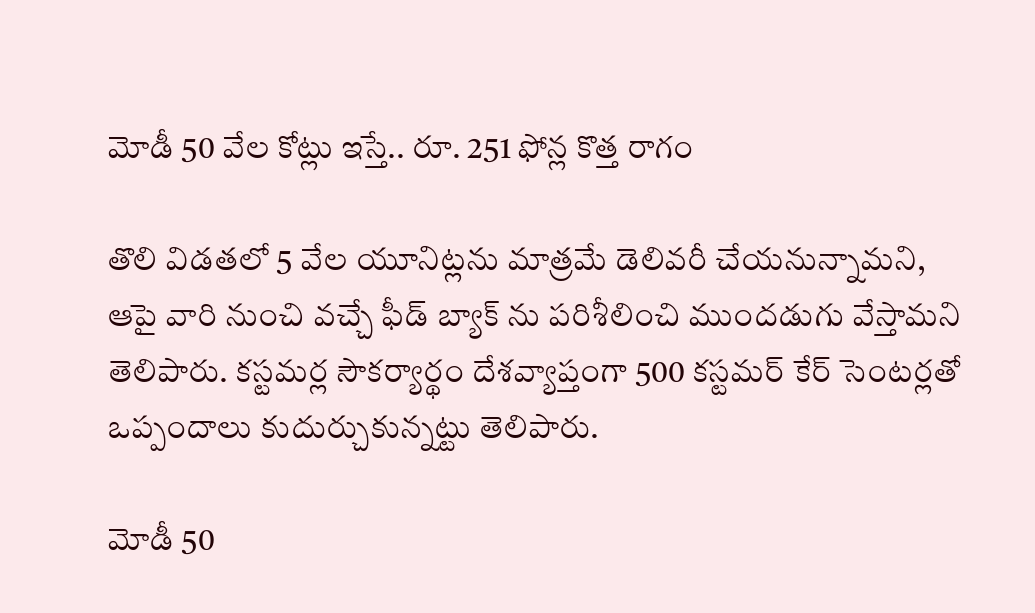మోడీ 50 వేల కోట్లు ఇస్తే.. రూ. 251 ఫోన్ల కొత్త రాగం

తొలి విడతలో 5 వేల యూనిట్లను మాత్రమే డెలివరీ చేయనున్నామని, ఆపై వారి నుంచి వచ్చే ఫీడ్ బ్యాక్ ను పరిశీలించి ముందడుగు వేస్తామని తెలిపారు. కస్టమర్ల సౌకర్యార్థం దేశవ్యాప్తంగా 500 కస్టమర్ కేర్ సెంటర్లతో ఒప్పందాలు కుదుర్చుకున్నట్టు తెలిపారు.

మోడీ 50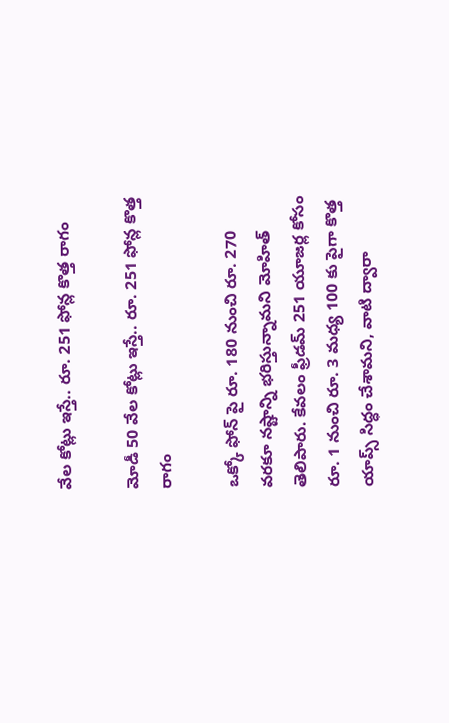వేల కోట్లు ఇస్తే.. రూ. 251 ఫోన్ల కొత్త రాగం

మోడీ 50 వేల కోట్లు ఇస్తే.. రూ. 251 ఫోన్ల కొత్త రాగం

ఒక్కో ఫోన్ పై రూ. 180 నుంచి రూ. 270 వరకూ నష్టాన్ని భరిస్తున్నామని మోహిత్ తెలిపారు. కేవలం ఫ్రీడమ్ 251 యూజర్ల కోసం రూ. 1 నుంచి రూ. 3 మధ్య 100 కు పైగా కొత్త యాప్స్ సిద్ధం చేశామని, వాటి ద్వారా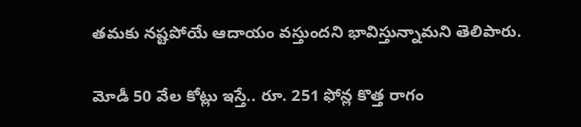తమకు నష్టపోయే ఆదాయం వస్తుందని భావిస్తున్నామని తెలిపారు.

మోడీ 50 వేల కోట్లు ఇస్తే.. రూ. 251 ఫోన్ల కొత్త రాగం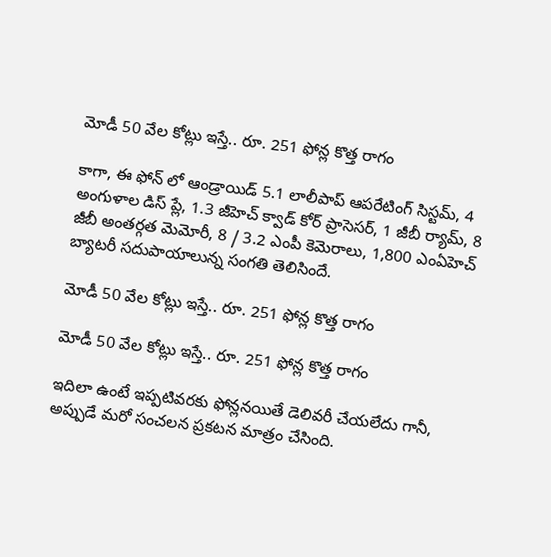మోడీ 50 వేల కోట్లు ఇస్తే.. రూ. 251 ఫోన్ల కొత్త రాగం

కాగా, ఈ ఫోన్ లో ఆండ్రాయిడ్ 5.1 లాలీపాప్ ఆపరేటింగ్ సిస్టమ్, 4 అంగుళాల డిస్ ప్లే, 1.3 జీహెచ్ క్వాడ్ కోర్ ప్రాసెసర్, 1 జీబీ ర్యామ్, 8 జీబీ అంతర్గత మెమోరీ, 8 / 3.2 ఎంపీ కెమెరాలు, 1,800 ఎంఏహెచ్ బ్యాటరీ సదుపాయాలున్న సంగతి తెలిసిందే.

మోడీ 50 వేల కోట్లు ఇస్తే.. రూ. 251 ఫోన్ల కొత్త రాగం

మోడీ 50 వేల కోట్లు ఇస్తే.. రూ. 251 ఫోన్ల కొత్త రాగం

ఇదిలా ఉంటే ఇప్పటివరకు ఫోన్లనయితే డెలివరీ చేయలేదు గానీ, అప్పుడే మరో సంచలన ప్రకటన మాత్రం చేసింది.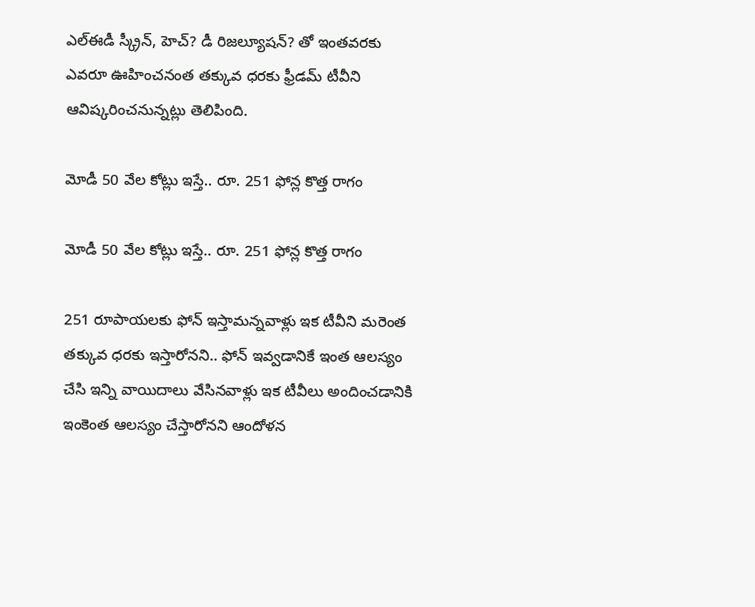ఎల్ఈడీ స్క్రీన్, హెచ్? డీ రిజల్యూషన్? తో ఇంతవరకు ఎవరూ ఊహించనంత తక్కువ ధరకు ఫ్రీడమ్ టీవీని ఆవిష్కరించనున్నట్లు తెలిపింది.

మోడీ 50 వేల కోట్లు ఇస్తే.. రూ. 251 ఫోన్ల కొత్త రాగం

మోడీ 50 వేల కోట్లు ఇస్తే.. రూ. 251 ఫోన్ల కొత్త రాగం

251 రూపాయలకు ఫోన్ ఇస్తామన్నవాళ్లు ఇక టీవీని మరెంత తక్కువ ధరకు ఇస్తారోనని.. ఫోన్ ఇవ్వడానికే ఇంత ఆలస్యం చేసి ఇన్ని వాయిదాలు వేసినవాళ్లు ఇక టీవీలు అందించడానికి ఇంకెంత ఆలస్యం చేస్తారోనని ఆందోళన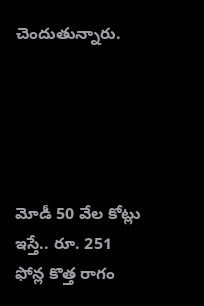చెందుతున్నారు.





మోడీ 50 వేల కోట్లు ఇస్తే.. రూ. 251 ఫోన్ల కొత్త రాగం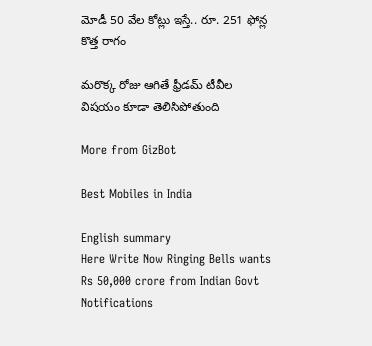మోడీ 50 వేల కోట్లు ఇస్తే.. రూ. 251 ఫోన్ల కొత్త రాగం

మరొక్క రోజు ఆగితే ఫ్రీడమ్ టీవీల విషయం కూడా తెలిసిపోతుంది

More from GizBot

Best Mobiles in India

English summary
Here Write Now Ringing Bells wants Rs 50,000 crore from Indian Govt
Notifications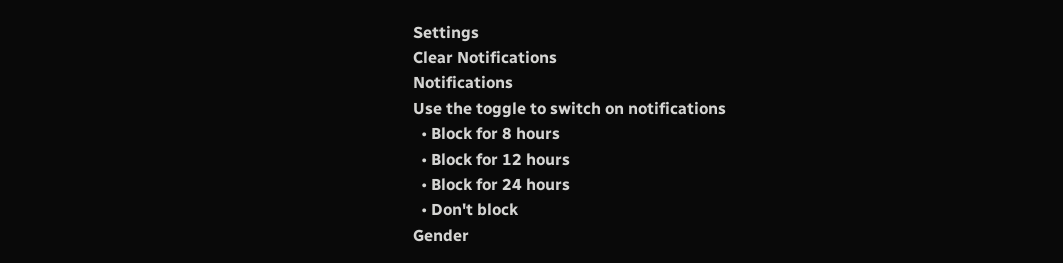Settings
Clear Notifications
Notifications
Use the toggle to switch on notifications
  • Block for 8 hours
  • Block for 12 hours
  • Block for 24 hours
  • Don't block
Gender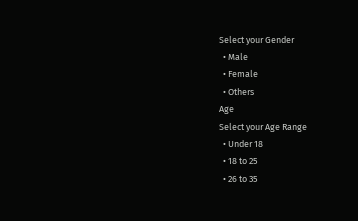Select your Gender
  • Male
  • Female
  • Others
Age
Select your Age Range
  • Under 18
  • 18 to 25
  • 26 to 35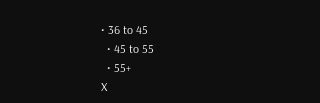• 36 to 45
  • 45 to 55
  • 55+
X